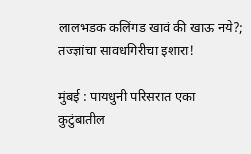लालभडक कलिंगड खावं की खाऊ नये?; तज्ज्ञांचा सावधगिरीचा इशारा!

मुंबई : पायधुनी परिसरात एका कुटुंबातील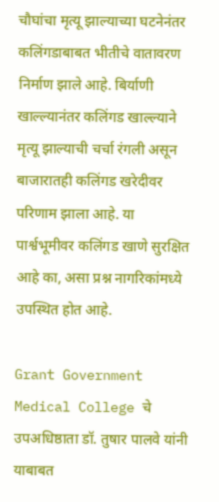चौघांचा मृत्यू झाल्याच्या घटनेनंतर कलिंगडाबाबत भीतीचे वातावरण निर्माण झाले आहे. बिर्याणी खाल्ल्यानंतर कलिंगड खाल्ल्याने मृत्यू झाल्याची चर्चा रंगली असून बाजारातही कलिंगड खरेदीवर परिणाम झाला आहे. या पार्श्वभूमीवर कलिंगड खाणे सुरक्षित आहे का, असा प्रश्न नागरिकांमध्ये उपस्थित होत आहे.

Grant Government Medical College चे उपअधिष्ठाता डॉ. तुषार पालवे यांनी याबाबत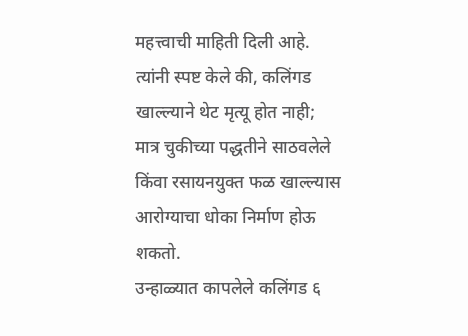महत्त्वाची माहिती दिली आहे. त्यांनी स्पष्ट केले की, कलिंगड खाल्ल्याने थेट मृत्यू होत नाही; मात्र चुकीच्या पद्धतीने साठवलेले किंवा रसायनयुक्त फळ खाल्ल्यास आरोग्याचा धोका निर्माण होऊ शकतो.
उन्हाळ्यात कापलेले कलिंगड ६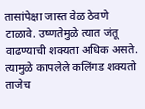तासांपेक्षा जास्त वेळ ठेवणे टाळावे. उष्णतेमुळे त्यात जंतू वाढण्याची शक्यता अधिक असते. त्यामुळे कापलेले कलिंगड शक्यतो ताजेच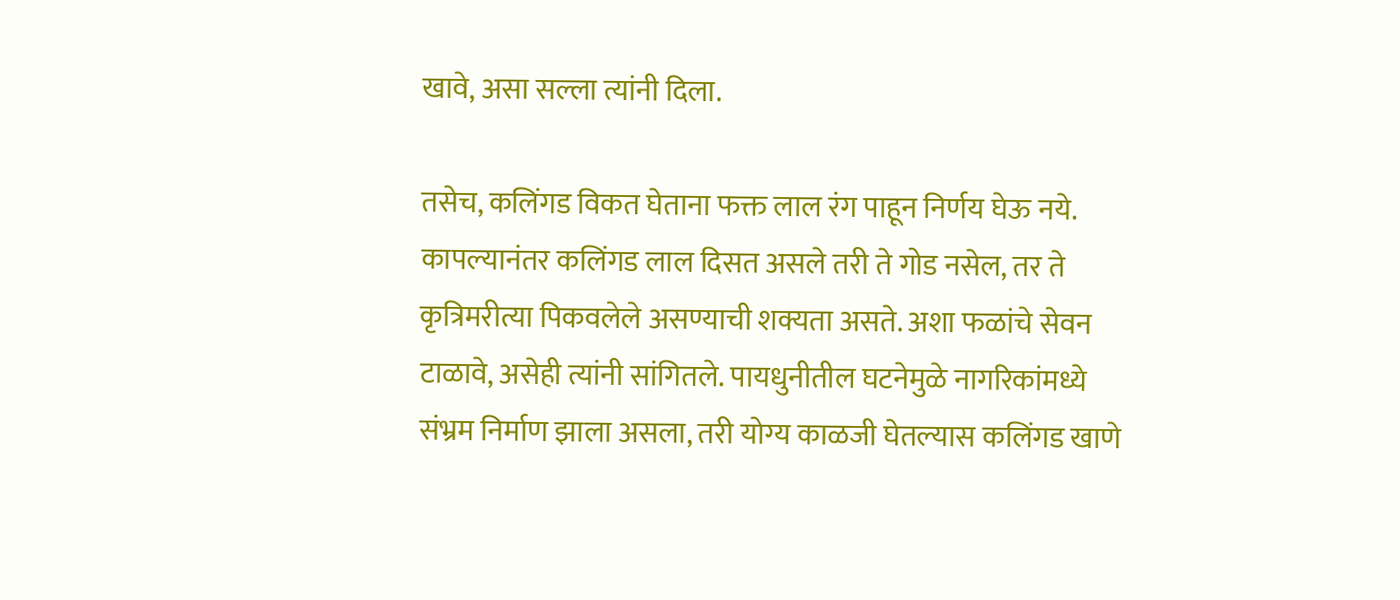खावे, असा सल्ला त्यांनी दिला.

तसेच, कलिंगड विकत घेताना फक्त लाल रंग पाहून निर्णय घेऊ नये. कापल्यानंतर कलिंगड लाल दिसत असले तरी ते गोड नसेल, तर ते कृत्रिमरीत्या पिकवलेले असण्याची शक्यता असते. अशा फळांचे सेवन टाळावे, असेही त्यांनी सांगितले. पायधुनीतील घटनेमुळे नागरिकांमध्ये संभ्रम निर्माण झाला असला, तरी योग्य काळजी घेतल्यास कलिंगड खाणे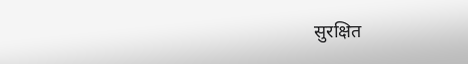सुरक्षित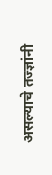असल्याचे तज्ज्ञांनी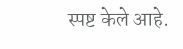स्पष्ट केले आहे.